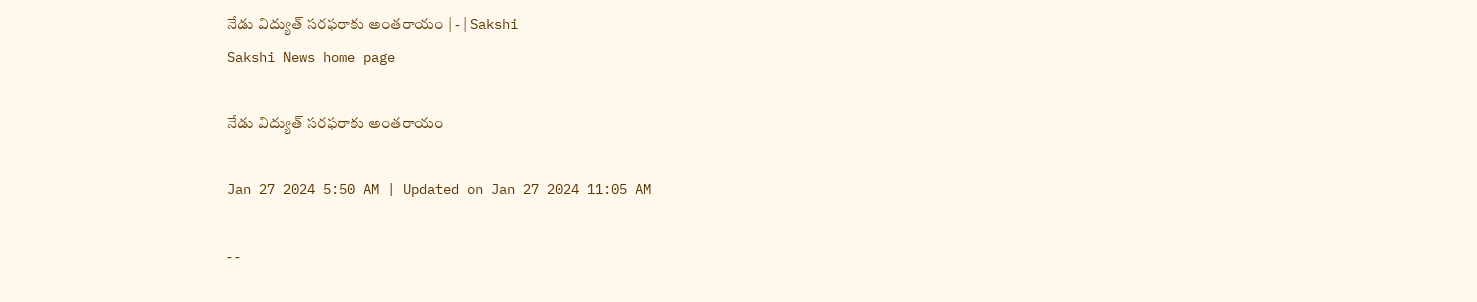నేడు విద్యుత్‌ సరఫరాకు అంతరాయం | - | Sakshi
Sakshi News home page

నేడు విద్యుత్‌ సరఫరాకు అంతరాయం

Jan 27 2024 5:50 AM | Updated on Jan 27 2024 11:05 AM

- -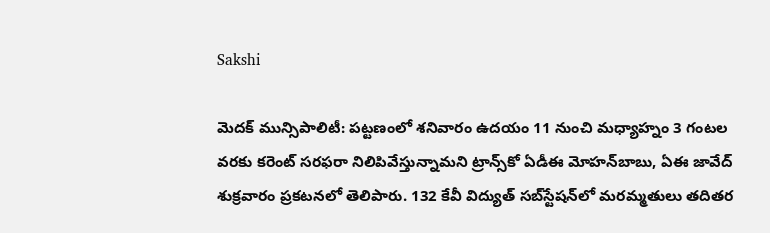Sakshi

మెదక్‌ మున్సిపాలిటీ: పట్టణంలో శనివారం ఉదయం 11 నుంచి మధ్యాహ్నం 3 గంటల వరకు కరెంట్‌ సరఫరా నిలిపివేస్తున్నామని ట్రాన్స్‌కో ఏడీఈ మోహన్‌బాబు, ఏఈ జావేద్‌ శుక్రవారం ప్రకటనలో తెలిపారు. 132 కేవీ విద్యుత్‌ సబ్‌స్టేషన్‌లో మరమ్మతులు తదితర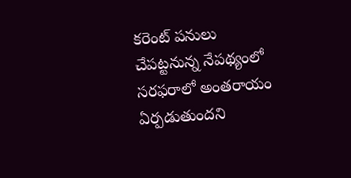కరెంట్‌ పనులు చేపట్టనున్న నేపథ్యంలో సరఫరాలో అంతరాయం ఏర్పడుతుందని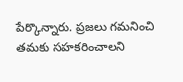పేర్కొన్నారు. ప్రజలు గమనించి తమకు సహకరించాలని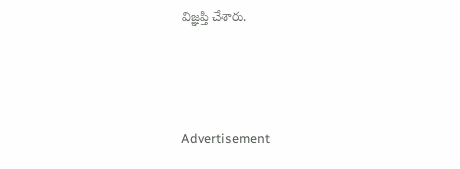విజ్ఞప్తి చేశారు.



Advertisement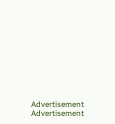Advertisement
Advertisement